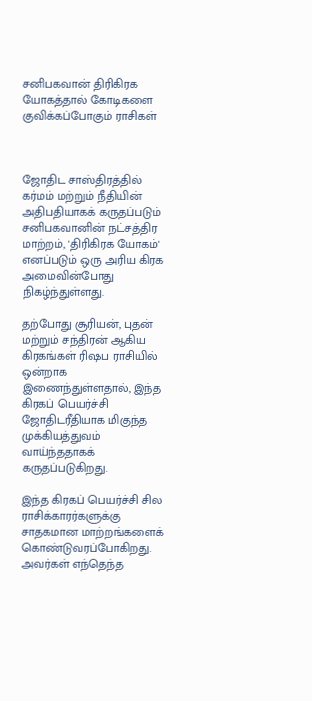சனிபகவான் திரிகிரக யோகத்தால் கோடிகளை குவிக்கப்போகும் ராசிகள்



ஜோதிட சாஸ்திரத்தில் கர்மம் மற்றும் நீதியின் அதிபதியாகக் கருதப்படும் சனிபகவானின் நட்சத்திர மாற்றம், 'திரிகிரக யோகம்' எனப்படும் ஒரு அரிய கிரக அமைவின்போது நிகழ்ந்துள்ளது.

தற்போது சூரியன், புதன் மற்றும் சந்திரன் ஆகிய கிரகங்கள் ரிஷப ராசியில் ஒன்றாக இணைந்துள்ளதால், இந்த கிரகப் பெயர்ச்சி ஜோதிடரீதியாக மிகுந்த முக்கியத்துவம் வாய்ந்ததாகக் கருதப்படுகிறது.

இந்த கிரகப் பெயர்ச்சி சில ராசிக்காரர்களுக்கு சாதகமான மாற்றங்களைக் கொண்டுவரப்போகிறது. அவர்கள் எந்தெந்த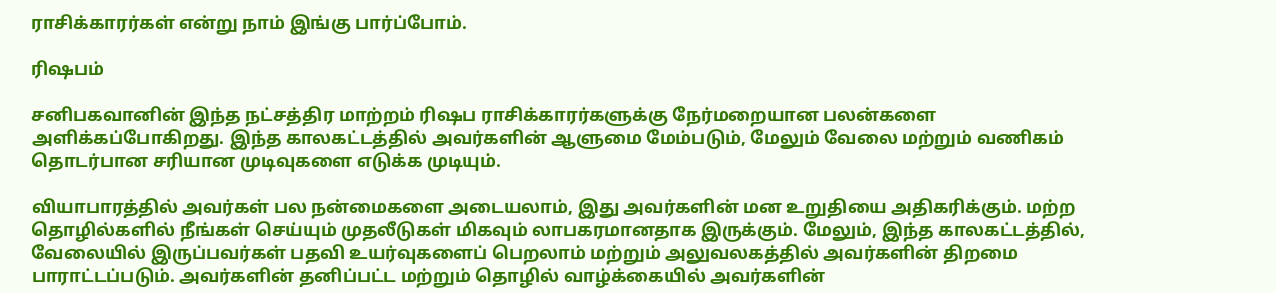ராசிக்காரர்கள் என்று நாம் இங்கு பார்ப்போம்.

ரிஷபம்

சனிபகவானின் இந்த நட்சத்திர மாற்றம் ரிஷப ராசிக்காரர்களுக்கு நேர்மறையான பலன்களை அளிக்கப்போகிறது. இந்த காலகட்டத்தில் அவர்களின் ஆளுமை மேம்படும், மேலும் வேலை மற்றும் வணிகம் தொடர்பான சரியான முடிவுகளை எடுக்க முடியும்.

வியாபாரத்தில் அவர்கள் பல நன்மைகளை அடையலாம், இது அவர்களின் மன உறுதியை அதிகரிக்கும். மற்ற தொழில்களில் நீங்கள் செய்யும் முதலீடுகள் மிகவும் லாபகரமானதாக இருக்கும். மேலும், இந்த காலகட்டத்தில், வேலையில் இருப்பவர்கள் பதவி உயர்வுகளைப் பெறலாம் மற்றும் அலுவலகத்தில் அவர்களின் திறமை பாராட்டப்படும். அவர்களின் தனிப்பட்ட மற்றும் தொழில் வாழ்க்கையில் அவர்களின்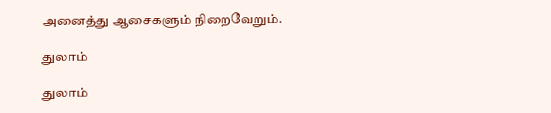அனைத்து ஆசைகளும் நிறைவேறும்.

துலாம்

துலாம்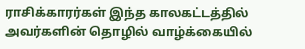ராசிக்காரர்கள் இந்த காலகட்டத்தில் அவர்களின் தொழில் வாழ்க்கையில்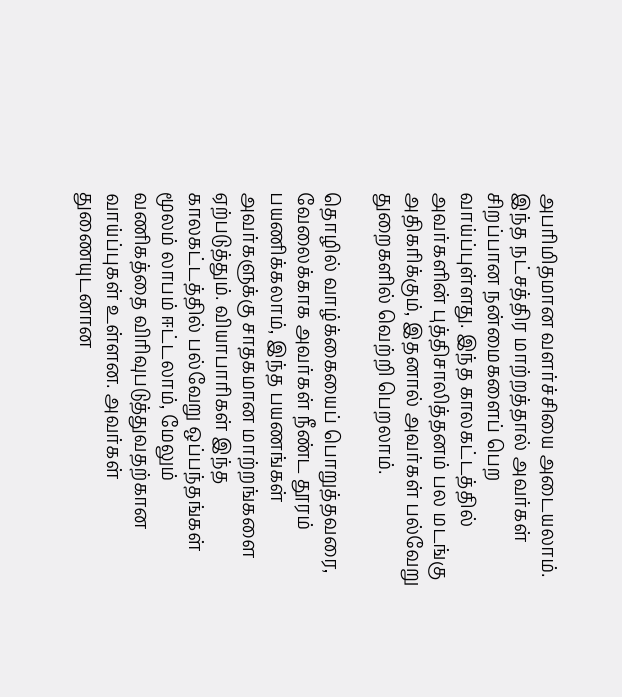அபரிமிதமான வளர்ச்சியை அடையலாம். இந்த நட்சத்திர மாற்றத்தால் அவர்கள் சிறப்பான நன்மைகளைப் பெற வாய்ப்புள்ளது. இந்த காலகட்டத்தில் அவர்களின் புத்திசாலித்தனம் பல மடங்கு அதிகரிக்கும், இதனால் அவர்கள் பல்வேறு துறைகளில் வெற்றி பெறலாம்.

தொழில் வாழ்க்கையைப் பொறுத்தவரை, வேலைக்காக அவர்கள் நீண்ட தூரம் பயணிக்கலாம், இந்த பயணங்கள் அவர்களுக்கு சாதகமான மாற்றங்களை ஏற்படுத்தும். வியாபாரிகள் இந்த காலகட்டத்தில் பல்வேறு ஒப்பந்தங்கள் மூலம் லாபம் ஈட்டலாம், மேலும் வணிகத்தை விரிவுபடுத்துவதற்கான வாய்ப்புகள் உள்ளன. அவர்கள் துணையுடனான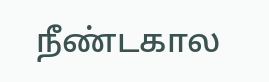நீண்டகால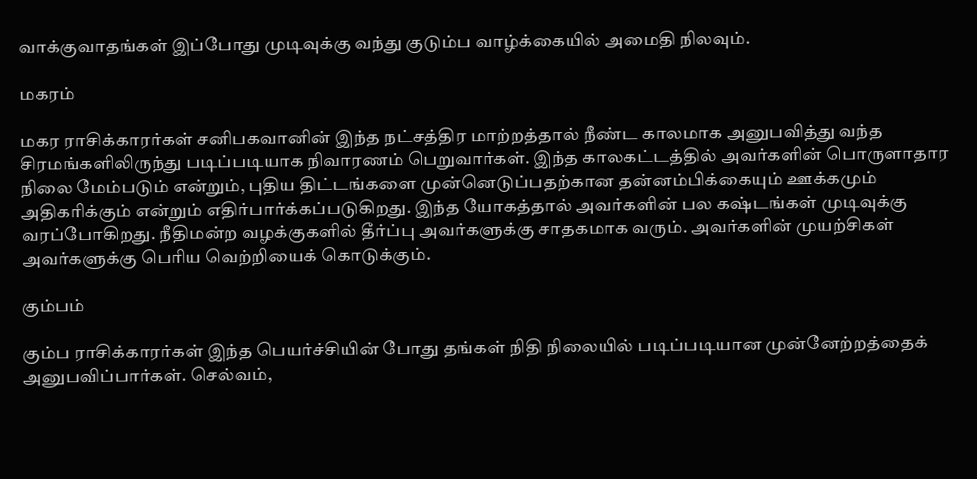வாக்குவாதங்கள் இப்போது முடிவுக்கு வந்து குடும்ப வாழ்க்கையில் அமைதி நிலவும்.

மகரம்

மகர ராசிக்காரர்கள் சனிபகவானின் இந்த நட்சத்திர மாற்றத்தால் நீண்ட காலமாக அனுபவித்து வந்த சிரமங்களிலிருந்து படிப்படியாக நிவாரணம் பெறுவார்கள். இந்த காலகட்டத்தில் அவர்களின் பொருளாதார நிலை மேம்படும் என்றும், புதிய திட்டங்களை முன்னெடுப்பதற்கான தன்னம்பிக்கையும் ஊக்கமும் அதிகரிக்கும் என்றும் எதிர்பார்க்கப்படுகிறது. இந்த யோகத்தால் அவர்களின் பல கஷ்டங்கள் முடிவுக்கு வரப்போகிறது. நீதிமன்ற வழக்குகளில் தீர்ப்பு அவர்களுக்கு சாதகமாக வரும். அவர்களின் முயற்சிகள் அவர்களுக்கு பெரிய வெற்றியைக் கொடுக்கும்.

கும்பம்

கும்ப ராசிக்காரர்கள் இந்த பெயர்ச்சியின் போது தங்கள் நிதி நிலையில் படிப்படியான முன்னேற்றத்தைக் அனுபவிப்பார்கள். செல்வம்,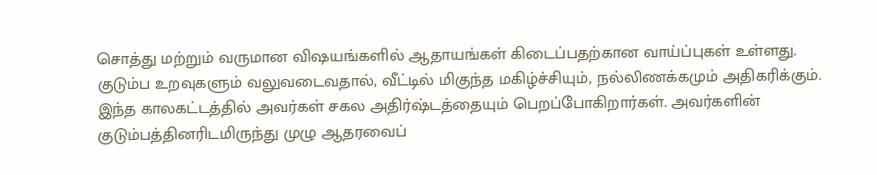சொத்து மற்றும் வருமான விஷயங்களில் ஆதாயங்கள் கிடைப்பதற்கான வாய்ப்புகள் உள்ளது. குடும்ப உறவுகளும் வலுவடைவதால், வீட்டில் மிகுந்த மகிழ்ச்சியும், நல்லிணக்கமும் அதிகரிக்கும். இந்த காலகட்டத்தில் அவர்கள் சகல அதிர்ஷ்டத்தையும் பெறப்போகிறார்கள். அவர்களின் குடும்பத்தினரிடமிருந்து முழு ஆதரவைப்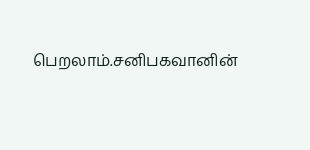பெறலாம்.சனிபகவானின்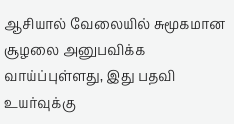ஆசியால் வேலையில் சுமூகமான சூழலை அனுபவிக்க வாய்ப்புள்ளது, இது பதவி உயர்வுக்கு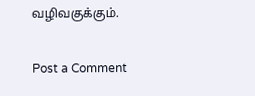வழிவகுக்கும்.


Post a Comment